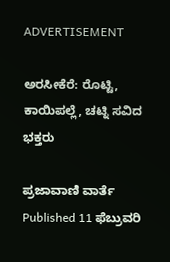ADVERTISEMENT

ಅರಸೀಕೆರೆ: ರೊಟ್ಟಿ, ಕಾಯಿಪಲ್ಲೆ, ಚಟ್ನಿ ಸವಿದ ಭಕ್ತರು

ಪ್ರಜಾವಾಣಿ ವಾರ್ತೆ
Published 11 ಫೆಬ್ರುವರಿ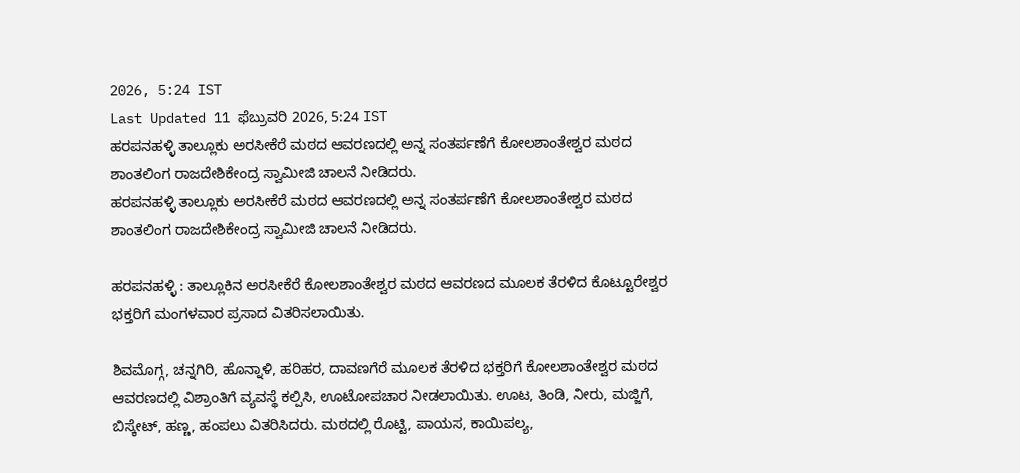2026, 5:24 IST
Last Updated 11 ಫೆಬ್ರುವರಿ 2026, 5:24 IST
ಹರಪನಹಳ್ಳಿ ತಾಲ್ಲೂಕು ಅರಸೀಕೆರೆ ಮಠದ ಆವರಣದಲ್ಲಿ ಅನ್ನ ಸಂತರ್ಪಣೆಗೆ ಕೋಲಶಾಂತೇಶ್ವರ ಮಠದ ಶಾಂತಲಿಂಗ ರಾಜದೇಶಿಕೇಂದ್ರ ಸ್ವಾಮೀಜಿ ಚಾಲನೆ ನೀಡಿದರು.
ಹರಪನಹಳ್ಳಿ ತಾಲ್ಲೂಕು ಅರಸೀಕೆರೆ ಮಠದ ಆವರಣದಲ್ಲಿ ಅನ್ನ ಸಂತರ್ಪಣೆಗೆ ಕೋಲಶಾಂತೇಶ್ವರ ಮಠದ ಶಾಂತಲಿಂಗ ರಾಜದೇಶಿಕೇಂದ್ರ ಸ್ವಾಮೀಜಿ ಚಾಲನೆ ನೀಡಿದರು.

ಹರಪನಹಳ್ಳಿ : ತಾಲ್ಲೂಕಿನ ಅರಸೀಕೆರೆ ಕೋಲಶಾಂತೇಶ್ವರ ಮಠದ ಆವರಣದ ಮೂಲಕ ತೆರಳಿದ ಕೊಟ್ಟೂರೇಶ್ವರ ಭಕ್ತರಿಗೆ ಮಂಗಳವಾರ ಪ್ರಸಾದ ವಿತರಿಸಲಾಯಿತು.

ಶಿವಮೊಗ್ಗ, ಚನ್ನಗಿರಿ, ಹೊನ್ನಾಳಿ, ಹರಿಹರ, ದಾವಣಗೆರೆ ಮೂಲಕ ತೆರಳಿದ ಭಕ್ತರಿಗೆ ಕೋಲಶಾಂತೇಶ್ವರ ಮಠದ ಆವರಣದಲ್ಲಿ ವಿಶ್ರಾಂತಿಗೆ ವ್ಯವಸ್ಥೆ ಕಲ್ಪಿಸಿ, ಊಟೋಪಚಾರ ನೀಡಲಾಯಿತು. ಊಟ, ತಿಂಡಿ, ನೀರು, ಮಜ್ಜಿಗೆ, ಬಿಸ್ಕೇಟ್, ಹಣ್ಣ, ಹಂಪಲು ವಿತರಿಸಿದರು. ಮಠದಲ್ಲಿ ರೊಟ್ಟಿ, ಪಾಯಸ, ಕಾಯಿಪಲ್ಯ,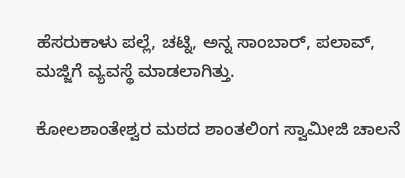ಹೆಸರುಕಾಳು ಪಲ್ಲೆ, ಚಟ್ನಿ, ಅನ್ನ ಸಾಂಬಾರ್‌, ಪಲಾವ್, ಮಜ್ಜಿಗೆ ವ್ಯವಸ್ಥೆ ಮಾಡಲಾಗಿತ್ತು.

ಕೋಲಶಾಂತೇಶ್ವರ ಮಠದ ಶಾಂತಲಿಂಗ ಸ್ವಾಮೀಜಿ ಚಾಲನೆ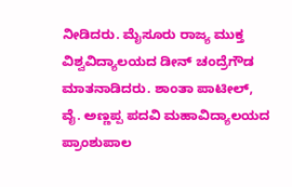ನೀಡಿದರು. ಮೈಸೂರು ರಾಜ್ಯ ಮುಕ್ತ ವಿಶ್ವವಿದ್ಯಾಲಯದ ಡೀನ್ ಚಂದ್ರೆಗೌಡ ಮಾತನಾಡಿದರು. ಶಾಂತಾ ಪಾಟೀಲ್, ವೈ. ಅಣ್ಣಪ್ಪ ಪದವಿ ಮಹಾವಿದ್ಯಾಲಯದ ಪ್ರಾಂಶುಪಾಲ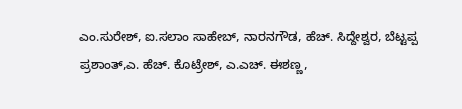ಎಂ.ಸುರೇಶ್, ಐ.ಸಲಾಂ ಸಾಹೇಬ್, ನಾರನಗೌಡ, ಹೆಚ್. ಸಿದ್ದೇಶ್ವರ, ಬೆಟ್ಟಪ್ಪ ಪ್ರಶಾಂತ್,ಎ. ಹೆಚ್. ಕೊಟ್ರೇಶ್, ಎ.ಎಚ್. ಈಶಣ್ಣ,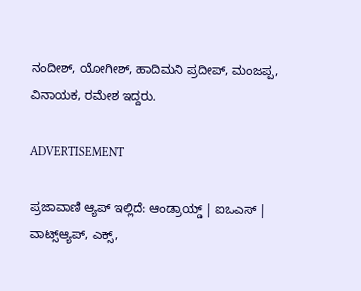ನಂದೀಶ್, ಯೋಗೀಶ್, ಹಾದಿಮನಿ ಪ್ರದೀಪ್, ಮಂಜಪ್ಪ, ವಿನಾಯಕ, ರಮೇಶ ಇದ್ದರು.

ADVERTISEMENT

ಪ್ರಜಾವಾಣಿ ಆ್ಯಪ್ ಇಲ್ಲಿದೆ: ಆಂಡ್ರಾಯ್ಡ್ | ಐಒಎಸ್ | ವಾಟ್ಸ್ಆ್ಯಪ್, ಎಕ್ಸ್,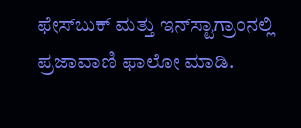ಫೇಸ್‌ಬುಕ್ ಮತ್ತು ಇನ್‌ಸ್ಟಾಗ್ರಾಂನಲ್ಲಿ ಪ್ರಜಾವಾಣಿ ಫಾಲೋ ಮಾಡಿ.